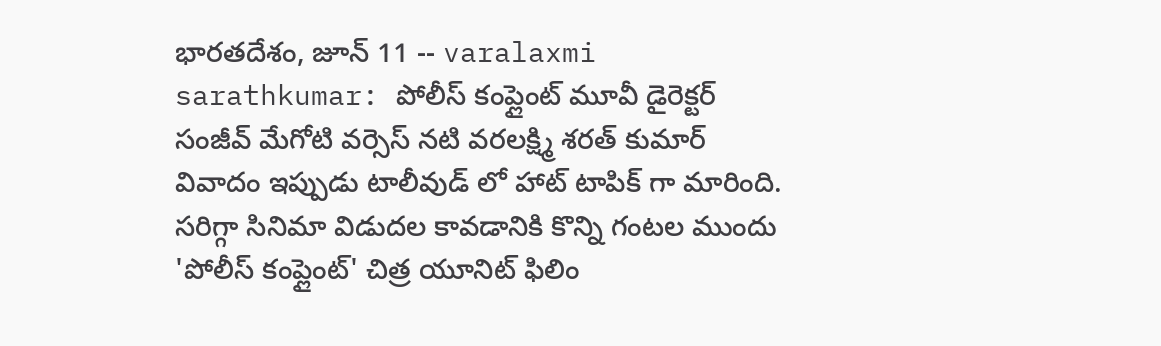భారతదేశం, జూన్ 11 -- varalaxmi sarathkumar: పోలీస్ కంప్లైంట్ మూవీ డైరెక్టర్ సంజీవ్ మేగోటి వర్సెస్ నటి వరలక్ష్మి శరత్ కుమార్ వివాదం ఇప్పుడు టాలీవుడ్ లో హాట్ టాపిక్ గా మారింది. సరిగ్గా సినిమా విడుదల కావడానికి కొన్ని గంటల ముందు 'పోలీస్ కంప్లైంట్' చిత్ర యూనిట్ ఫిలిం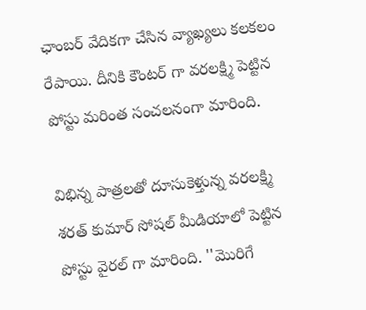ఛాంబర్ వేదికగా చేసిన వ్యాఖ్యలు కలకలం రేపాయి. దీనికి కౌంటర్ గా వరలక్ష్మి పెట్టిన పోస్టు మరింత సంచలనంగా మారింది.

విభిన్న పాత్రలతో దూసుకెళ్తున్న వరలక్ష్మి శరత్ కుమార్ సోషల్ మీడియాలో పెట్టిన పోస్టు వైరల్ గా మారింది. ''మొరిగే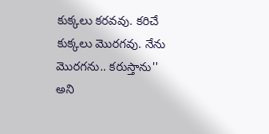కుక్కలు కరవవు. కరిచే కుక్కలు మొరగవు. నేను మొరగను.. కరుస్తాను'' అని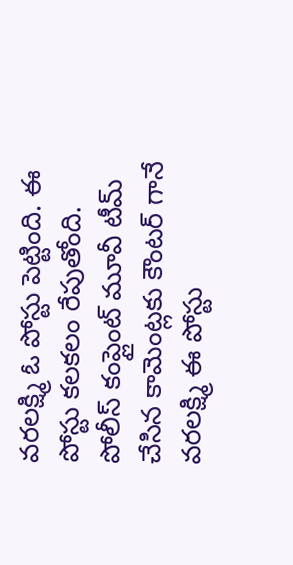వరలక్ష్మి ఓ పోస్టు పెట్టింది. ఈ పోస్టు కలకలం రేపుతోంది. పోలీస్ కంప్లైంట్ మూవీ టీమ్ చేసిన కామెంట్లకు కౌంటర్ గానే వరలక్ష్మి ఈ పోస్టు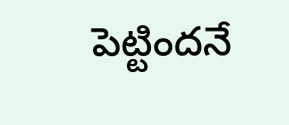పెట్టిందనే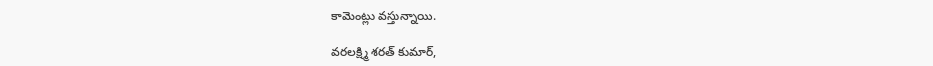కామెంట్లు వస్తున్నాయి.

వరలక్ష్మి శరత్ కుమార్,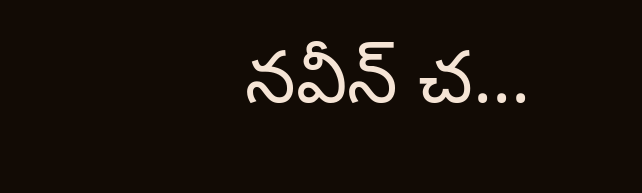నవీన్ చ...